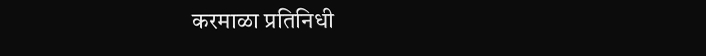करमाळा प्रतिनिधी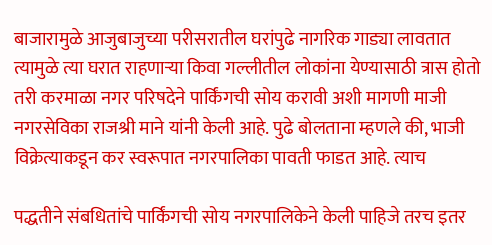बाजारामुळे आजुबाजुच्या परीसरातील घरांपुढे नागरिक गाड्या लावतात त्यामुळे त्या घरात राहणाऱ्या किवा गल्लीतील लोकांना येण्यासाठी त्रास होतो तरी करमाळा नगर परिषदेने पार्किंगची सोय करावी अशी मागणी माजी नगरसेविका राजश्री माने यांनी केली आहे. पुढे बोलताना म्हणले की, भाजी विक्रेत्याकडून कर स्वरूपात नगरपालिका पावती फाडत आहे. त्याच

पद्धतीने संबधितांचे पार्किंगची सोय नगरपालिकेने केली पाहिजे तरच इतर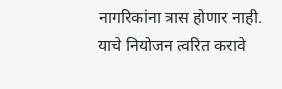नागरिकांना त्रास होणार नाही. याचे नियोजन त्वरित करावे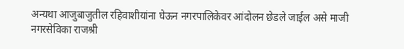अन्यथा आजुबाजुतील रहिवाशीयांना घेऊन नगरपालिकेवर आंदोलन छेडले जाईल असे माजी नगरसेविका राजश्री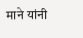माने यांनी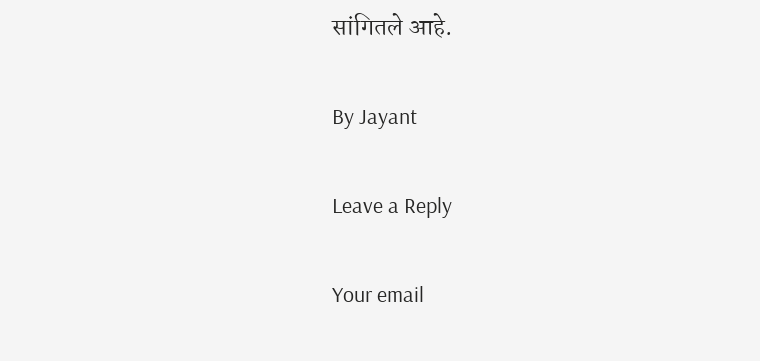सांगितले आहे.

By Jayant

Leave a Reply

Your email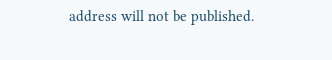address will not be published.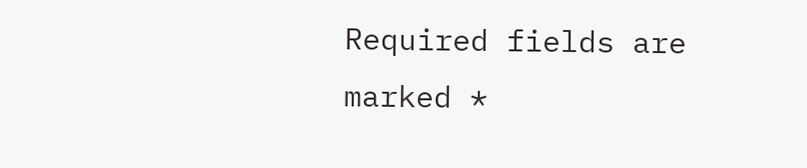Required fields are marked *